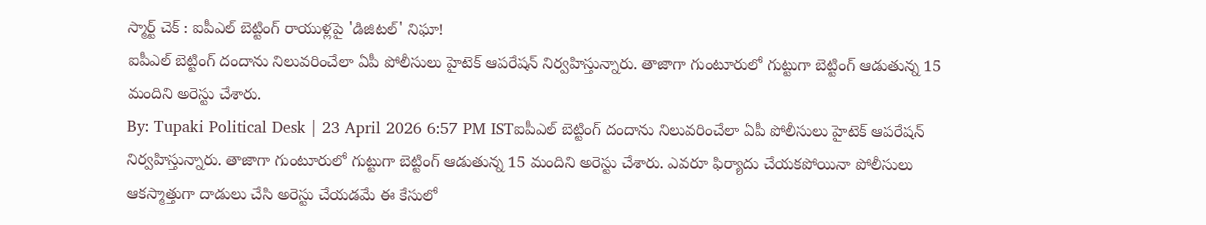స్మార్ట్ చెక్ : ఐపీఎల్ బెట్టింగ్ రాయుళ్లపై 'డిజిటల్' నిఘా!
ఐపీఎల్ బెట్టింగ్ దందాను నిలువరించేలా ఏపీ పోలీసులు హైటెక్ ఆపరేషన్ నిర్వహిస్తున్నారు. తాజాగా గుంటూరులో గుట్టుగా బెట్టింగ్ ఆడుతున్న 15 మందిని అరెస్టు చేశారు.
By: Tupaki Political Desk | 23 April 2026 6:57 PM ISTఐపీఎల్ బెట్టింగ్ దందాను నిలువరించేలా ఏపీ పోలీసులు హైటెక్ ఆపరేషన్ నిర్వహిస్తున్నారు. తాజాగా గుంటూరులో గుట్టుగా బెట్టింగ్ ఆడుతున్న 15 మందిని అరెస్టు చేశారు. ఎవరూ ఫిర్యాదు చేయకపోయినా పోలీసులు ఆకస్మాత్తుగా దాడులు చేసి అరెస్టు చేయడమే ఈ కేసులో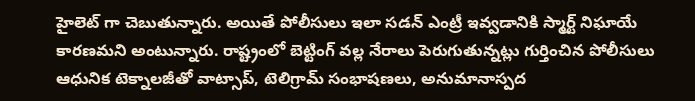హైలెట్ గా చెబుతున్నారు. అయితే పోలీసులు ఇలా సడన్ ఎంట్రీ ఇవ్వడానికి స్మార్ట్ నిఘాయే కారణమని అంటున్నారు. రాష్ట్రంలో బెట్టింగ్ వల్ల నేరాలు పెరుగుతున్నట్లు గుర్తించిన పోలీసులు ఆధునిక టెక్నాలజీతో వాట్సాప్, టెలిగ్రామ్ సంభాషణలు, అనుమానాస్పద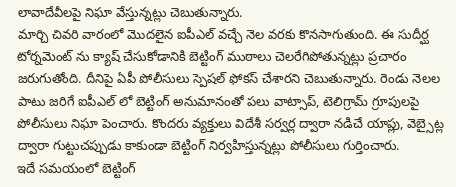లావాదేవీలపై నిఘా వేస్తున్నట్లు చెబుతున్నారు.
మార్చి చివరి వారంలో మొదలైన ఐపీఎల్ వచ్చే నెల వరకు కొనసాగుతుంది. ఈ సుదీర్ఘ టోర్నమెంట్ ను క్యాష్ చేసుకోడానికి బెట్టింగ్ ముఠాలు చెలరేగిపోతున్నట్లు ప్రచారం జరుగుతోంది. దీనిపై ఏపీ పోలీసులు స్పెషల్ ఫోకస్ చేశారని చెబుతున్నారు. రెండు నెలల పాటు జరిగే ఐపీఎల్ లో బెట్టింగ్ అనుమానంతో పలు వాట్సాప్, టెలిగ్రామ్ గ్రూపులపై పోలీసులు నిఘా పెంచారు. కొందరు వ్యక్తులు విదేశీ సర్వర్ల ద్వారా నడిచే యాప్లు, వెబ్సైట్ల ద్వారా గుట్టుచప్పుడు కాకుండా బెట్టింగ్ నిర్వహిస్తున్నట్లు పోలీసులు గుర్తించారు.
ఇదే సమయంలో బెట్టింగ్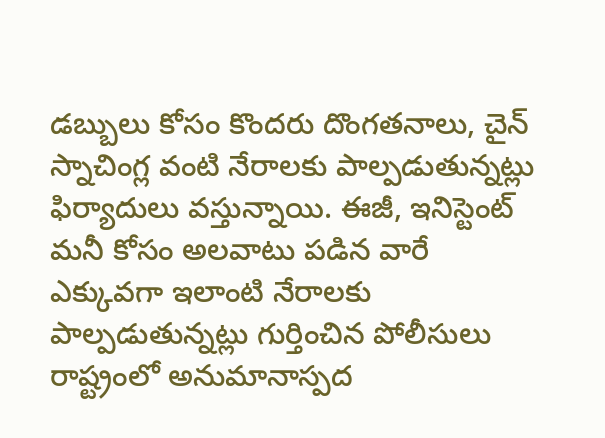డబ్బులు కోసం కొందరు దొంగతనాలు, చైన్ స్నాచింగ్ల వంటి నేరాలకు పాల్పడుతున్నట్లు ఫిర్యాదులు వస్తున్నాయి. ఈజీ, ఇనిస్టెంట్ మనీ కోసం అలవాటు పడిన వారే ఎక్కువగా ఇలాంటి నేరాలకు పాల్పడుతున్నట్లు గుర్తించిన పోలీసులు రాష్ట్రంలో అనుమానాస్పద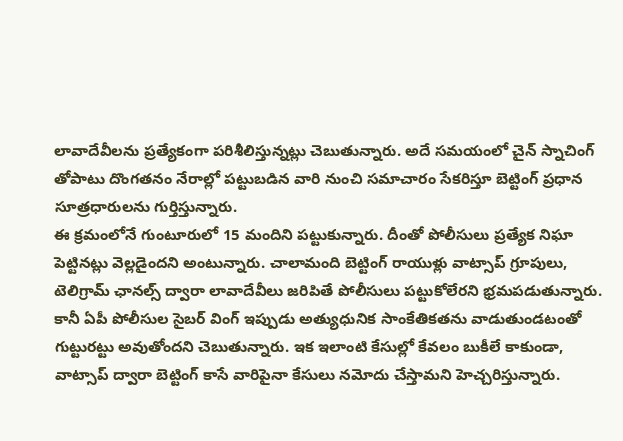లావాదేవీలను ప్రత్యేకంగా పరిశీలిస్తున్నట్లు చెబుతున్నారు. అదే సమయంలో చైన్ స్నాచింగ్ తోపాటు దొంగతనం నేరాల్లో పట్టుబడిన వారి నుంచి సమాచారం సేకరిస్తూ బెట్టింగ్ ప్రధాన సూత్రధారులను గుర్తిస్తున్నారు.
ఈ క్రమంలోనే గుంటూరులో 15 మందిని పట్టుకున్నారు. దీంతో పోలీసులు ప్రత్యేక నిఘా పెట్టినట్లు వెల్లడైందని అంటున్నారు. చాలామంది బెట్టింగ్ రాయుళ్లు వాట్సాప్ గ్రూపులు, టెలిగ్రామ్ ఛానల్స్ ద్వారా లావాదేవీలు జరిపితే పోలీసులు పట్టుకోలేరని భ్రమపడుతున్నారు. కానీ ఏపీ పోలీసుల సైబర్ వింగ్ ఇప్పుడు అత్యుధునిక సాంకేతికతను వాడుతుండటంతో గుట్టురట్టు అవుతోందని చెబుతున్నారు. ఇక ఇలాంటి కేసుల్లో కేవలం బుకీలే కాకుండా, వాట్సాప్ ద్వారా బెట్టింగ్ కాసే వారిపైనా కేసులు నమోదు చేస్తామని హెచ్చరిస్తున్నారు.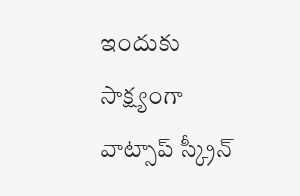ఇందుకు సాక్ష్యంగా వాట్సాప్ స్క్రీన్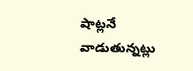షాట్లనే వాడుతున్నట్లు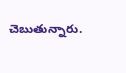చెబుతున్నారు.